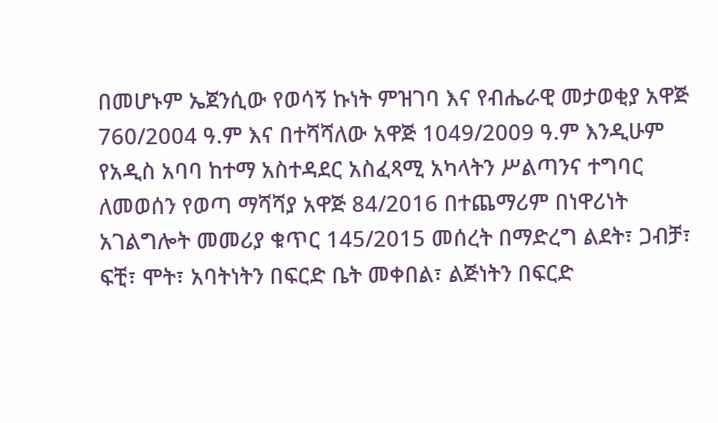በመሆኑም ኤጀንሲው የወሳኝ ኩነት ምዝገባ እና የብሔራዊ መታወቂያ አዋጅ 760/2004 ዓ.ም እና በተሻሻለው አዋጅ 1049/2009 ዓ.ም እንዲሁም የአዲስ አባባ ከተማ አስተዳደር አስፈጻሚ አካላትን ሥልጣንና ተግባር ለመወሰን የወጣ ማሻሻያ አዋጅ 84/2016 በተጨማሪም በነዋሪነት አገልግሎት መመሪያ ቁጥር 145/2015 መሰረት በማድረግ ልደት፣ ጋብቻ፣ ፍቺ፣ ሞት፣ አባትነትን በፍርድ ቤት መቀበል፣ ልጅነትን በፍርድ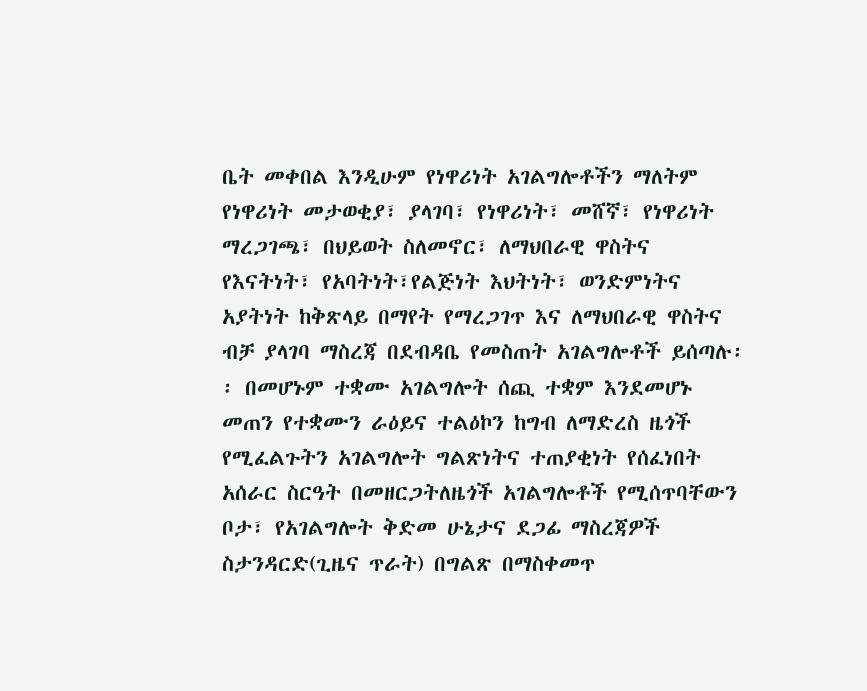ቤት መቀበል እንዲሁም የነዋሪነት አገልግሎቶችን ማለትም የነዋሪነት መታወቂያ፣ ያላገባ፣ የነዋሪነት፣ መሸኛ፣ የነዋሪነት ማረጋገጫ፣ በህይወት ስለመኖር፣ ለማህበራዊ ዋስትና የእናትነት፣ የአባትነት፣የልጅነት እህትነት፣ ወንድምነትና አያትነት ከቅጽላይ በማየት የማረጋገጥ እና ለማህበራዊ ዋስትና ብቻ ያላገባ ማስረጃ በደብዳቤ የመስጠት አገልግሎቶች ይሰጣሉ፡፡ በመሆኑም ተቋሙ አገልግሎት ሰጪ ተቋም እንደመሆኑ መጠን የተቋሙን ራዕይና ተልዕኮን ከግብ ለማድረስ ዜጎች የሚፈልጉትን አገልግሎት ግልጽነትና ተጠያቂነት የሰፈነበት አሰራር ስርዓት በመዘርጋትለዜጎች አገልግሎቶች የሚሰጥባቸውን ቦታ፣ የአገልግሎት ቅድመ ሁኔታና ደጋፊ ማስረጃዎች ስታንዳርድ(ጊዜና ጥራት) በግልጽ በማስቀመጥ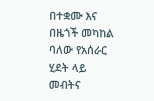በተቋሙ እና በዜጎች መካከል ባለው የአሰራር ሂደት ላይ መብትና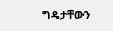ግዴታቸውን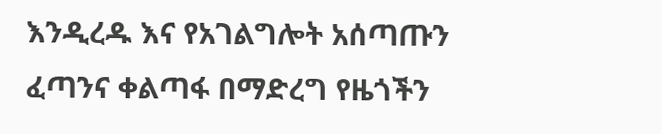እንዲረዱ እና የአገልግሎት አሰጣጡን ፈጣንና ቀልጣፋ በማድረግ የዜጎችን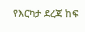የእርካታ ደረጃ ከፍ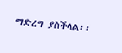ማድረግ ያስችላል፡፡